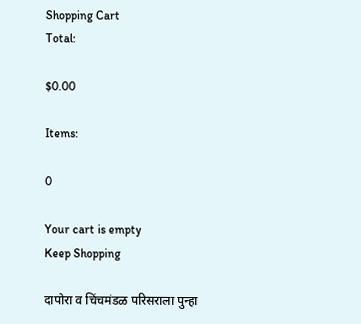Shopping Cart
Total:

$0.00

Items:

0

Your cart is empty
Keep Shopping

दापोरा व चिंचमंडळ परिसराला पुन्हा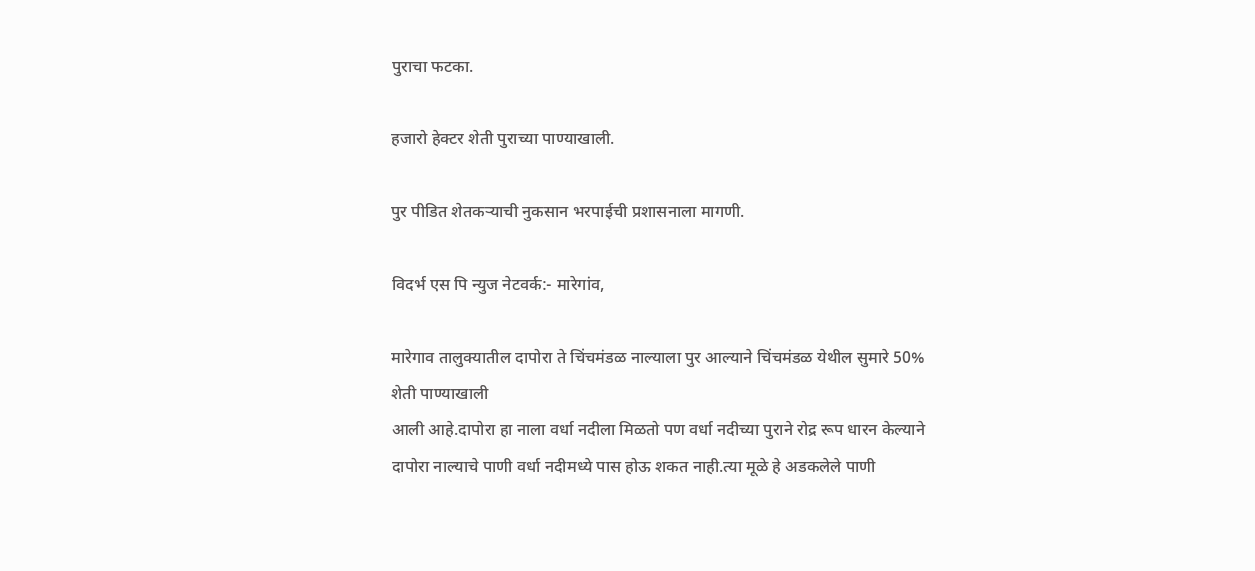पुराचा फटका.

हजारो हेक्टर शेती पुराच्या पाण्याखाली.

पुर पीडित शेतकऱ्याची नुकसान भरपाईची प्रशासनाला मागणी.

विदर्भ एस पि न्युज नेटवर्क:- मारेगांव,

मारेगाव तालुक्यातील दापोरा ते चिंचमंडळ नाल्याला पुर आल्याने चिंचमंडळ येथील सुमारे 50% शेती पाण्याखाली
आली आहे.दापोरा हा नाला वर्धा नदीला मिळतो पण वर्धा नदीच्या पुराने रोद्र रूप धारन केल्याने दापोरा नाल्याचे पाणी वर्धा नदीमध्ये पास होऊ शकत नाही.त्या मूळे हे अडकलेले पाणी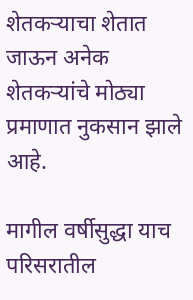शेतकऱ्याचा शेतात जाऊन अनेक शेतकऱ्यांचे मोठ्या प्रमाणात नुकसान झाले आहे.

मागील वर्षीसुद्धा याच परिसरातील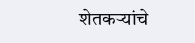शेतकऱ्यांचे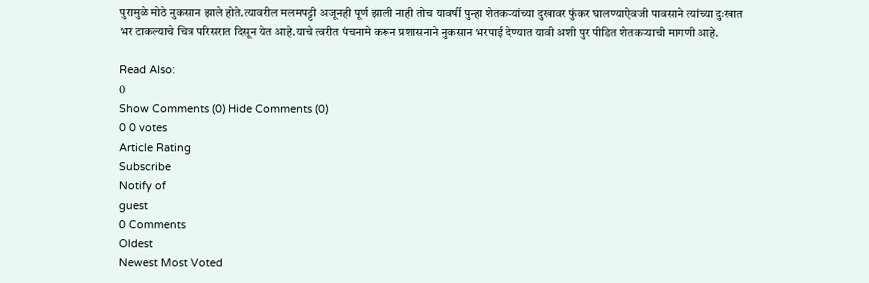पुरामुळे मोठे नुकसान झाले होते.त्यावरील मलमपट्टी अजूनही पूर्ण झाली नाही तोच यावर्षी पुन्हा शेतकऱ्यांच्या दुखावर फुंकर घालण्याऐवजी पावसाने त्यांच्या दुःखात भर टाकल्याचे चित्र परिसरात दिसून येत आहे.याचे त्वरीत पंचनामे करून प्रशासनाने नुकसान भरपाई देण्यात यावी अशी पुर पीडित शेतकऱ्याची मागणी आहे.

Read Also:
0
Show Comments (0) Hide Comments (0)
0 0 votes
Article Rating
Subscribe
Notify of
guest
0 Comments
Oldest
Newest Most Voted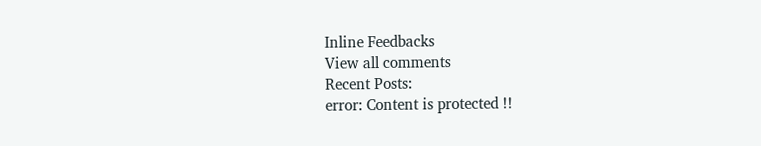Inline Feedbacks
View all comments
Recent Posts:
error: Content is protected !!